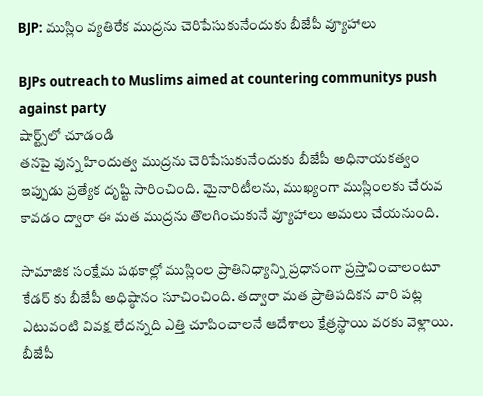BJP: ముస్లిం వ్యతిరేక ముద్రను చెరిపేసుకునేందుకు బీజేపీ వ్యూహాలు

BJPs outreach to Muslims aimed at countering communitys push against party
షార్ట్స్‌లో చూడండి
తనపై వున్న హిందుత్వ ముద్రను చెరిపేసుకునేందుకు బీజేపీ అధినాయకత్వం ఇప్పుడు ప్రత్యేక దృష్టి సారించింది. మైనారిటీలను, ముఖ్యంగా ముస్లింలకు చేరువ కావడం ద్వారా ఈ మత ముద్రను తొలగించుకునే వ్యూహాలు అమలు చేయనుంది.

సామాజిక సంక్షేమ పథకాల్లో ముస్లింల ప్రాతినిధ్యాన్ని ప్రధానంగా ప్రస్తావించాలంటూ కేడర్ కు బీజేపీ అధిష్ఠానం సూచించింది. తద్వారా మత ప్రాతిపదికన వారి పట్ల ఎటువంటి వివక్ష లేదన్నది ఎత్తి చూపించాలనే ఆదేశాలు క్షేత్రస్థాయి వరకు వెళ్లాయి. బీజేపీ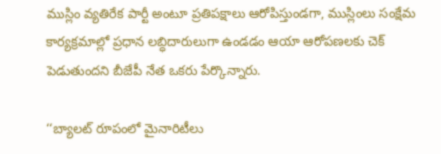ముస్లిం వ్యతిరేక పార్టీ అంటూ ప్రతిపక్షాలు ఆరోపిస్తుండగా, ముస్లింలు సంక్షేమ కార్యక్రమాల్లో ప్రధాన లబ్ధిదారులుగా ఉండడం ఆయా ఆరోపణలకు చెక్ పెడుతుందని బీజేపీ నేత ఒకరు పేర్కొన్నారు.

‘‘బ్యాలట్ రూపంలో మైనారిటీలు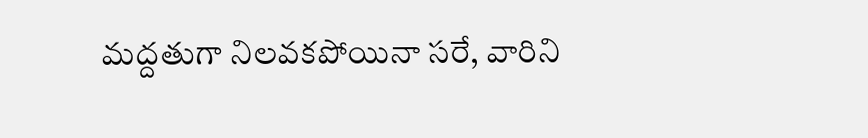మద్దతుగా నిలవకపోయినా సరే, వారిని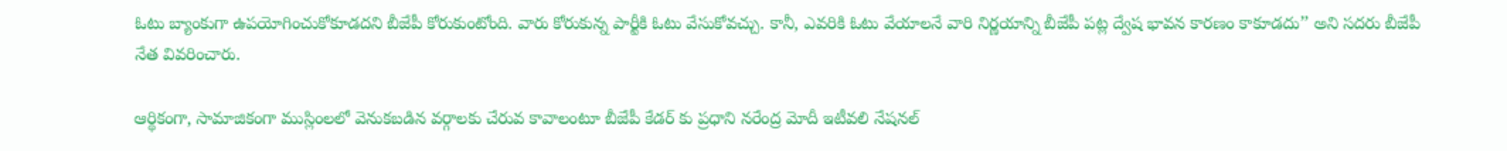ఓటు బ్యాంకుగా ఉపయోగించుకోకూడదని బీజేపీ కోరుకుంటోంది. వారు కోరుకున్న పార్టీకి ఓటు వేసుకోవచ్చు. కానీ, ఎవరికి ఓటు వేయాలనే వారి నిర్ణయాన్ని బీజేపీ పట్ల ద్వేష భావన కారణం కాకూడదు’’ అని సదరు బీజేపీ నేత వివరించారు.

ఆర్థికంగా, సామాజికంగా ముస్లింలలో వెనుకబడిన వర్గాలకు చేరువ కావాలంటూ బీజేపీ కేడర్ కు ప్రధాని నరేంద్ర మోదీ ఇటీవలి నేషనల్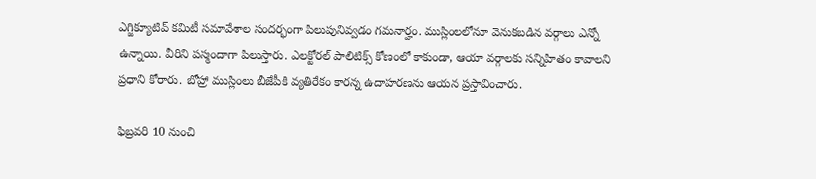ఎగ్జిక్యూటివ్ కమిటీ సమావేశాల సందర్భంగా పిలుపునివ్వడం గమనార్హం. ముస్లింలలోనూ వెనుకబడిన వర్గాలు ఎన్నో ఉన్నాయి. వీరిని పస్మందాగా పిలుస్తారు. ఎలక్టోరల్ పాలిటిక్స్ కోణంలో కాకుండా, ఆయా వర్గాలకు సన్నిహితం కావాలని ప్రధాని కోరారు. బోహ్రా ముస్లింలు బీజేపీకి వ్యతిరేకం కారన్న ఉదాహరణను ఆయన ప్రస్తావించారు.

ఫిబ్రవరి 10 నుంచి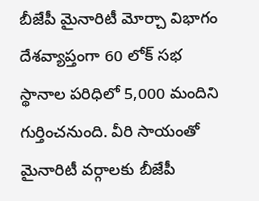బీజేపీ మైనారిటీ మోర్చా విభాగం దేశవ్యాప్తంగా 60 లోక్ సభ స్థానాల పరిధిలో 5,000 మందిని గుర్తించనుంది. వీరి సాయంతో మైనారిటీ వర్గాలకు బీజేపీ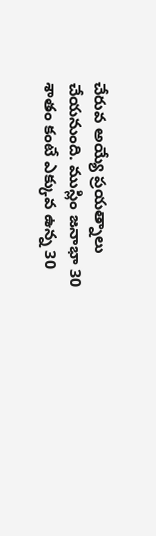చేరువ అయ్యే ప్రయత్నాలు చేయనుంది. ముస్లిం జనాభా 30 శాతం కంటే ఎక్కువ ఉన్న 30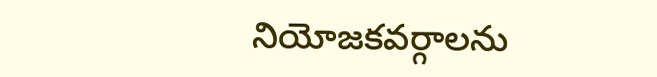నియోజకవర్గాలను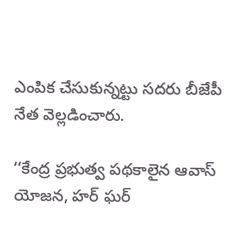ఎంపిక చేసుకున్నట్టు సదరు బీజేపీ నేత వెల్లడించారు.

‘‘కేంద్ర ప్రభుత్వ పథకాలైన ఆవాస్ యోజన, హర్ ఘర్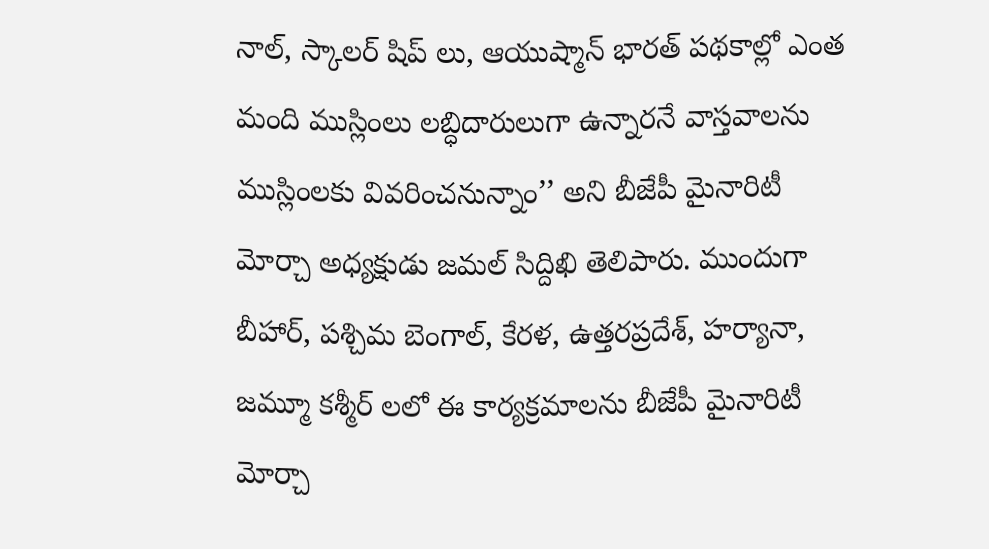నాల్, స్కాలర్ షిప్ లు, ఆయుష్మాన్ భారత్ పథకాల్లో ఎంత మంది ముస్లింలు లబ్ధిదారులుగా ఉన్నారనే వాస్తవాలను ముస్లింలకు వివరించనున్నాం’’ అని బీజేపీ మైనారిటీ మోర్చా అధ్యక్షుడు జమల్ సిద్దిఖి తెలిపారు. ముందుగా బీహార్, పశ్చిమ బెంగాల్, కేరళ, ఉత్తరప్రదేశ్, హర్యానా, జమ్మూ కశ్మీర్ లలో ఈ కార్యక్రమాలను బీజేపీ మైనారిటీ మోర్చా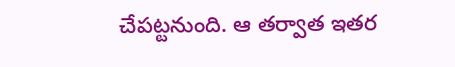చేపట్టనుంది. ఆ తర్వాత ఇతర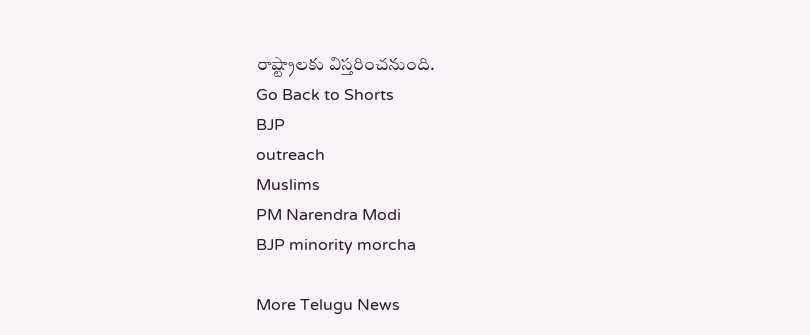రాష్ట్రాలకు విస్తరించనుంది.
Go Back to Shorts
BJP
outreach
Muslims
PM Narendra Modi
BJP minority morcha

More Telugu News